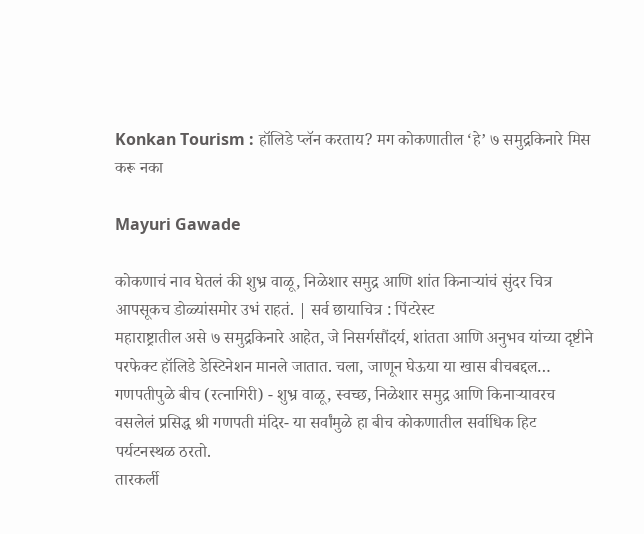Konkan Tourism : हॉलिडे प्लॅन करताय? मग कोकणातील ‘हे’ ७ समुद्रकिनारे मिस करू नका

Mayuri Gawade

कोकणाचं नाव घेतलं की शुभ्र वाळू, निळेशार समुद्र आणि शांत किनाऱ्यांचं सुंदर चित्र आपसूकच डोळ्यांसमोर उभं राहतं. | सर्व छायाचित्र : पिंटरेस्ट
महाराष्ट्रातील असे ७ समुद्रकिनारे आहेत, जे निसर्गसौंदर्य, शांतता आणि अनुभव यांच्या दृष्टीने परफेक्ट हॉलिडे डेस्टिनेशन मानले जातात. चला, जाणून घेऊया या खास बीचबद्दल…
गणपतीपुळे बीच (रत्नागिरी) - शुभ्र वाळू, स्वच्छ, निळेशार समुद्र आणि किनाऱ्यावरच वसलेलं प्रसिद्ध श्री गणपती मंदिर- या सर्वांमुळे हा बीच कोकणातील सर्वाधिक हिट पर्यटनस्थळ ठरतो.
तारकर्ली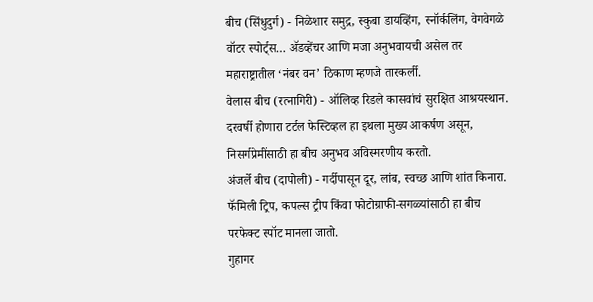बीच (सिंधुदुर्ग) - निळेशार समुद्र, स्कुबा डायव्हिंग, स्नॉर्कलिंग, वेगवेगळे वॉटर स्पोर्ट्स… ॲडव्हेंचर आणि मजा अनुभवायची असेल तर महाराष्ट्रातील ‘नंबर वन’ ठिकाण म्हणजे तारकर्ली.
वेलास बीच (रत्नागिरी) - ऑलिव्ह रिडले कासवांचं सुरक्षित आश्रयस्थान. दरवर्षी होणारा टर्टल फेस्टिव्हल हा इथला मुख्य आकर्षण असून, निसर्गप्रेमींसाठी हा बीच अनुभव अविस्मरणीय करतो.
अंजर्ले बीच (दापोली) - गर्दीपासून दूर, लांब, स्वच्छ आणि शांत किनारा. फॅमिली ट्रिप, कपल्स ट्रीप किंवा फोटोग्राफी-सगळ्यांसाठी हा बीच परफेक्ट स्पॉट मानला जातो.
गुहागर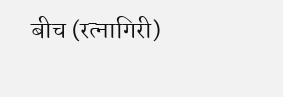बीच (रत्नागिरी)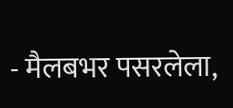- मैलबभर पसरलेला,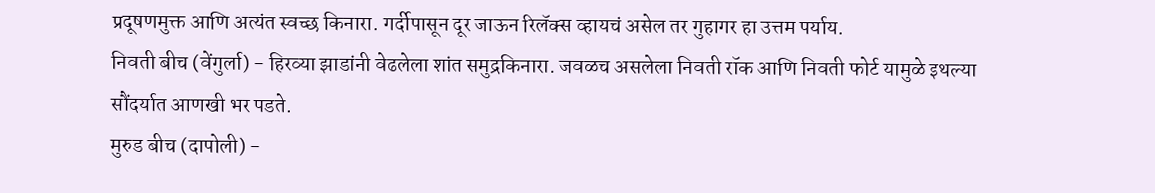प्रदूषणमुक्त आणि अत्यंत स्वच्छ किनारा. गर्दीपासून दूर जाऊन रिलॅक्स व्हायचं असेल तर गुहागर हा उत्तम पर्याय.
निवती बीच (वेंगुर्ला) - हिरव्या झाडांनी वेढलेला शांत समुद्रकिनारा. जवळच असलेला निवती रॉक आणि निवती फोर्ट यामुळे इथल्या सौंदर्यात आणखी भर पडते.
मुरुड बीच (दापोली) -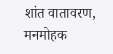शांत वातावरण, मनमोहक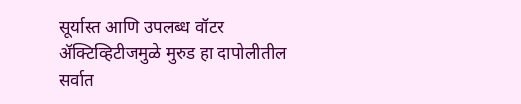सूर्यास्त आणि उपलब्ध वॉटर ॲक्टिव्हिटीजमुळे मुरुड हा दापोलीतील सर्वात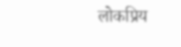लोकप्रिय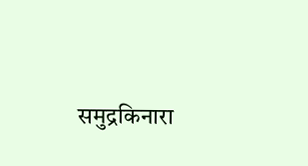समुद्रकिनारा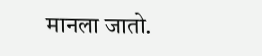मानला जातो.